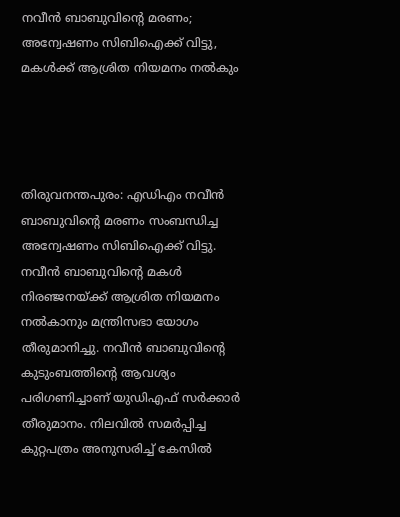നവീന്‍ ബാബുവിന്റെ മരണം; അന്വേഷണം സിബിഐക്ക് വിട്ടു, മകള്‍ക്ക് ആശ്രിത നിയമനം നല്‍കും




തിരുവനന്തപുരം: എഡിഎം നവീന്‍ ബാബുവിന്റെ മരണം സംബന്ധിച്ച അന്വേഷണം സിബിഐക്ക് വിട്ടു. നവീന്‍ ബാബുവിന്റെ മകള്‍ നിരഞ്ജനയ്ക്ക് ആശ്രിത നിയമനം നല്‍കാനും മന്ത്രിസഭാ യോഗം തീരുമാനിച്ചു. നവീന്‍ ബാബുവിന്റെ കുടുംബത്തിന്റെ ആവശ്യം പരിഗണിച്ചാണ് യുഡിഎഫ് സര്‍ക്കാര്‍ തീരുമാനം. നിലവില്‍ സമര്‍പ്പിച്ച കുറ്റപത്രം അനുസരിച്ച് കേസില്‍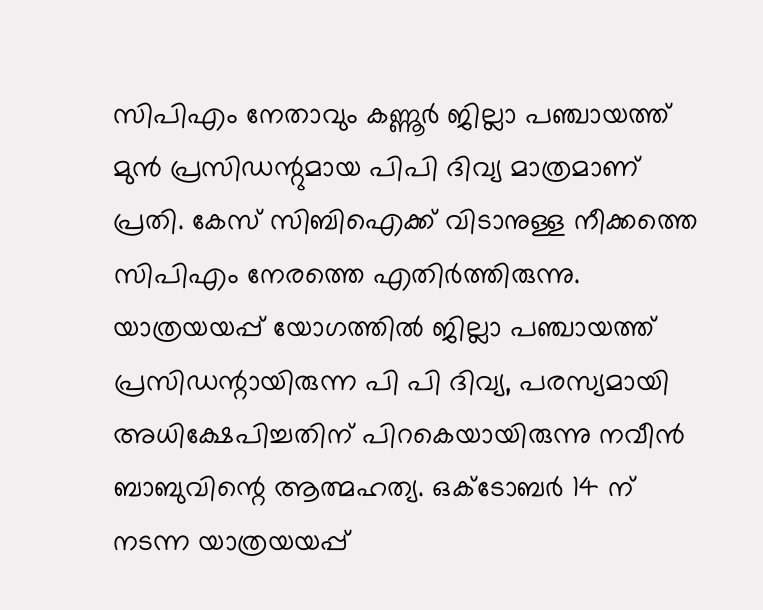സിപിഎം നേതാവും കണ്ണൂര്‍ ജില്ലാ പഞ്ചായത്ത് മുന്‍ പ്രസിഡന്റുമായ പിപി ദിവ്യ മാത്രമാണ് പ്രതി. കേസ് സിബിഐക്ക് വിടാനുള്ള നീക്കത്തെ സിപിഎം നേരത്തെ എതിര്‍ത്തിരുന്നു.
യാത്രയയപ്പ് യോഗത്തില്‍ ജില്ലാ പഞ്ചായത്ത് പ്രസിഡന്റായിരുന്ന പി പി ദിവ്യ, പരസ്യമായി അധിക്ഷേപിച്ചതിന് പിറകെയായിരുന്നു നവീന്‍ ബാബുവിന്റെ ആത്മഹത്യ. ഒക്ടോബര്‍ 14 ന് നടന്ന യാത്രയയപ്പ്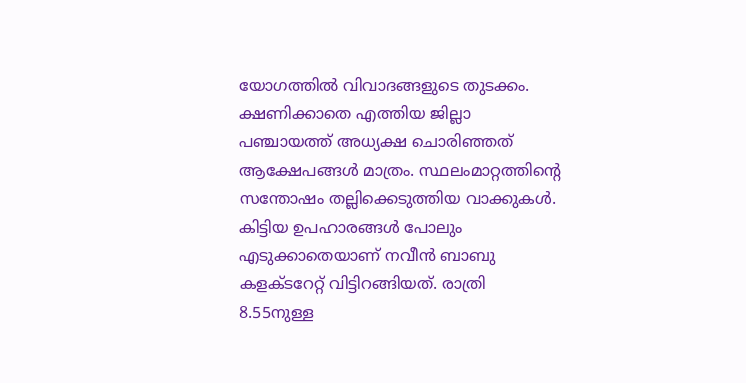യോഗത്തില്‍ വിവാദങ്ങളുടെ തുടക്കം. ക്ഷണിക്കാതെ എത്തിയ ജില്ലാ പഞ്ചായത്ത് അധ്യക്ഷ ചൊരിഞ്ഞത് ആക്ഷേപങ്ങള്‍ മാത്രം. സ്ഥലംമാറ്റത്തിന്റെ സന്തോഷം തല്ലിക്കെടുത്തിയ വാക്കുകള്‍. കിട്ടിയ ഉപഹാരങ്ങള്‍ പോലും എടുക്കാതെയാണ് നവീന്‍ ബാബു കളക്ടറേറ്റ് വിട്ടിറങ്ങിയത്. രാത്രി 8.55നുള്ള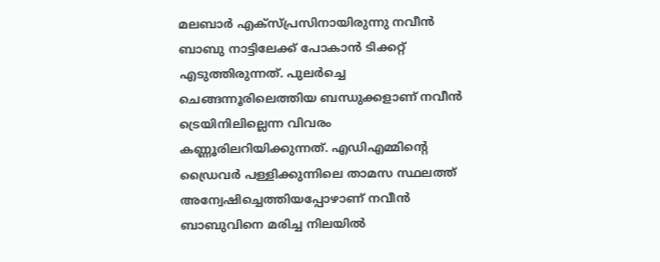മലബാര്‍ എക്‌സ്പ്രസിനായിരുന്നു നവീന്‍ ബാബു നാട്ടിലേക്ക് പോകാന്‍ ടിക്കറ്റ് എടുത്തിരുന്നത്. പുലര്‍ച്ചെ ചെങ്ങന്നൂരിലെത്തിയ ബന്ധുക്കളാണ് നവീന്‍ ട്രെയിനിലില്ലെന്ന വിവരം കണ്ണൂരിലറിയിക്കുന്നത്. എഡിഎമ്മിന്റെ ഡ്രൈവര്‍ പള്ളിക്കുന്നിലെ താമസ സ്ഥലത്ത് അന്വേഷിച്ചെത്തിയപ്പോഴാണ് നവീന്‍ ബാബുവിനെ മരിച്ച നിലയില്‍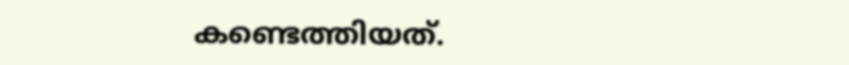കണ്ടെത്തിയത്.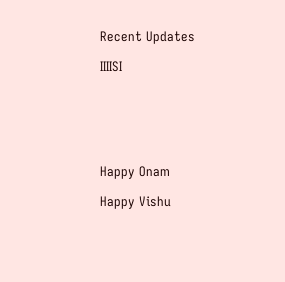Recent Updates

IIIISI






Happy Onam

Happy Vishu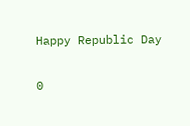Happy Republic Day

0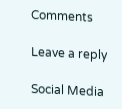Comments

Leave a reply

Social Media